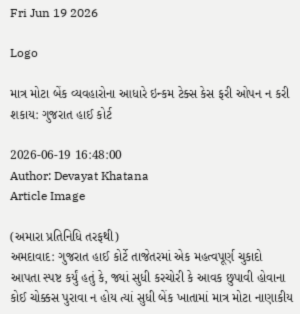Fri Jun 19 2026

Logo

માત્ર મોટા બેંક વ્યવહારોના આધારે ઇન્કમ ટેક્સ કેસ ફરી ઓપન ન કરી શકાય: ગુજરાત હાઈ કોર્ટ

2026-06-19 16:48:00
Author: Devayat Khatana
Article Image

(અમારા પ્રતિનિધિ તરફથી)
અમદાવાદ: ગુજરાત હાઈ કોર્ટે તાજેતરમાં એક મહત્વપૂર્ણ ચુકાદો આપતા સ્પષ્ટ કર્યું હતું કે, જ્યાં સુધી કરચોરી કે આવક છુપાવી હોવાના કોઈ ચોક્કસ પુરાવા ન હોય ત્યાં સુધી બેંક ખાતામાં માત્ર મોટા નાણાકીય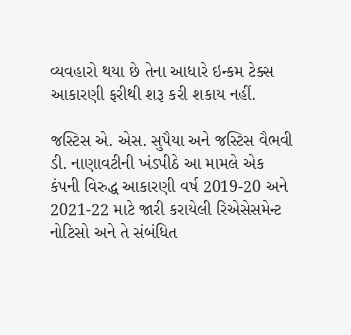વ્યવહારો થયા છે તેના આધારે ઇન્કમ ટેક્સ આકારણી ફરીથી શરૂ કરી શકાય નહીં.

જસ્ટિસ એ. એસ. સુપૈયા અને જસ્ટિસ વૈભવી ડી. નાણાવટીની ખંડપીઠે આ મામલે એક કંપની વિરુદ્ધ આકારણી વર્ષ 2019-20 અને 2021-22 માટે જારી કરાયેલી રિએસેસમેન્ટ નોટિસો અને તે સંબંધિત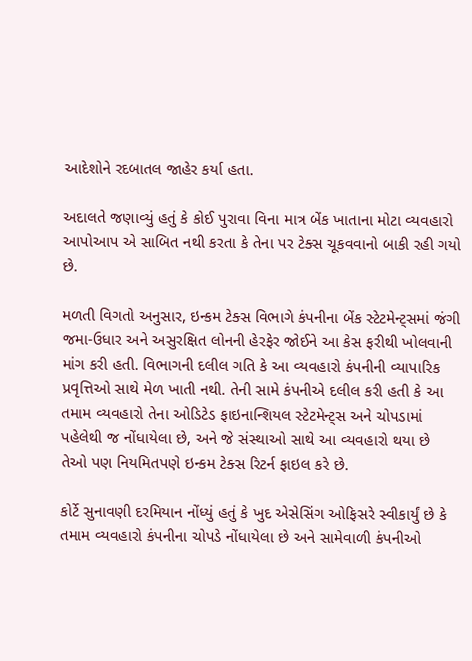આદેશોને રદબાતલ જાહેર કર્યા હતા.

અદાલતે જણાવ્યું હતું કે કોઈ પુરાવા વિના માત્ર બેંક ખાતાના મોટા વ્યવહારો આપોઆપ એ સાબિત નથી કરતા કે તેના પર ટેક્સ ચૂકવવાનો બાકી રહી ગયો છે.

મળતી વિગતો અનુસાર, ઇન્કમ ટેક્સ વિભાગે કંપનીના બેંક સ્ટેટમેન્ટ્સમાં જંગી જમા-ઉધાર અને અસુરક્ષિત લોનની હેરફેર જોઈને આ કેસ ફરીથી ખોલવાની માંગ કરી હતી. વિભાગની દલીલ ગતિ કે આ વ્યવહારો કંપનીની વ્યાપારિક પ્રવૃત્તિઓ સાથે મેળ ખાતી નથી. તેની સામે કંપનીએ દલીલ કરી હતી કે આ તમામ વ્યવહારો તેના ઓડિટેડ ફાઇનાન્શિયલ સ્ટેટમેન્ટ્સ અને ચોપડામાં પહેલેથી જ નોંધાયેલા છે, અને જે સંસ્થાઓ સાથે આ વ્યવહારો થયા છે તેઓ પણ નિયમિતપણે ઇન્કમ ટેક્સ રિટર્ન ફાઇલ કરે છે.

કોર્ટે સુનાવણી દરમિયાન નોંધ્યું હતું કે ખુદ એસેસિંગ ઓફિસરે સ્વીકાર્યું છે કે તમામ વ્યવહારો કંપનીના ચોપડે નોંધાયેલા છે અને સામેવાળી કંપનીઓ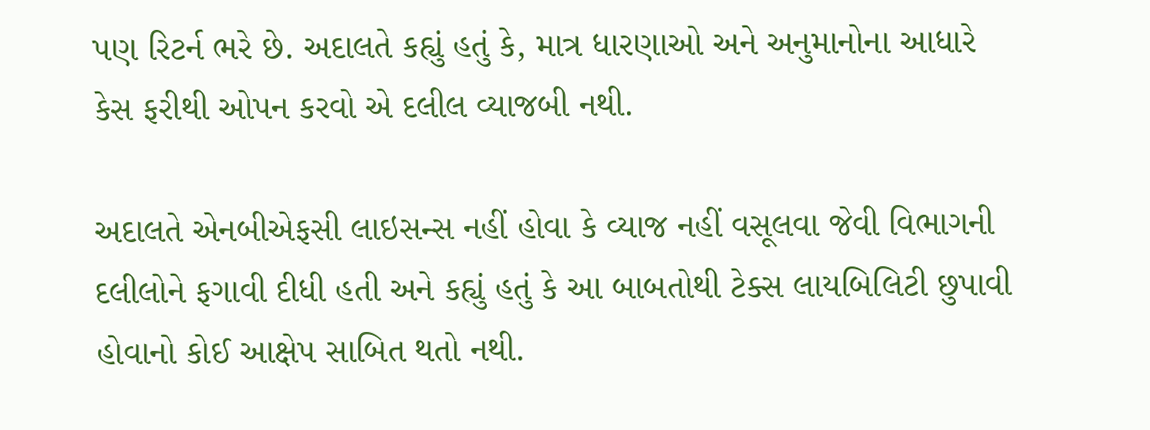પણ રિટર્ન ભરે છે. અદાલતે કહ્યું હતું કે, માત્ર ધારણાઓ અને અનુમાનોના આધારે કેસ ફરીથી ઓપન કરવો એ દલીલ વ્યાજબી નથી.

અદાલતે એનબીએફસી લાઇસન્સ નહીં હોવા કે વ્યાજ નહીં વસૂલવા જેવી વિભાગની દલીલોને ફગાવી દીધી હતી અને કહ્યું હતું કે આ બાબતોથી ટેક્સ લાયબિલિટી છુપાવી હોવાનો કોઈ આક્ષેપ સાબિત થતો નથી.